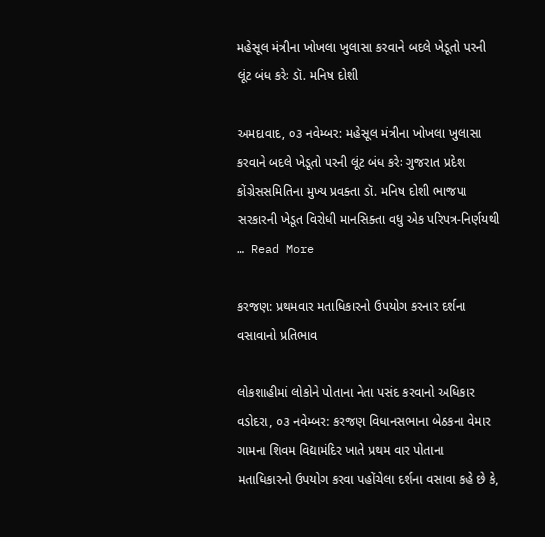મહેસૂલ મંત્રીના ખોખલા ખુલાસા કરવાને બદલે ખેડૂતો પરની લૂંટ બંધ કરેઃ ડૉ. મનિષ દોશી

અમદાવાદ, ૦૩ નવેમ્બર: મહેસૂલ મંત્રીના ખોખલા ખુલાસા કરવાને બદલે ખેડૂતો પરની લૂંટ બંધ કરેઃ ગુજરાત પ્રદેશ કોંગ્રેસસમિતિના મુખ્ય પ્રવક્તા ડૉ. મનિષ દોશી ભાજપા સરકારની ખેડૂત વિરોધી માનસિક્તા વધુ એક પરિપત્ર-નિર્ણયથી … Read More

કરજણ: પ્રથમવાર મતાધિકારનો ઉપયોગ કરનાર દર્શના વસાવાનો પ્રતિભાવ

લોકશાહીમાં લોકોને પોતાના નેતા પસંદ કરવાનો અધિકાર વડોદરા, ૦૩ નવેમ્બર: કરજણ વિધાનસભાના બેઠકના વેમાર ગામના શિવમ વિદ્યામંદિર ખાતે પ્રથમ વાર પોતાના મતાધિકારનો ઉપયોગ કરવા પહોંચેલા દર્શના વસાવા કહે છે કે,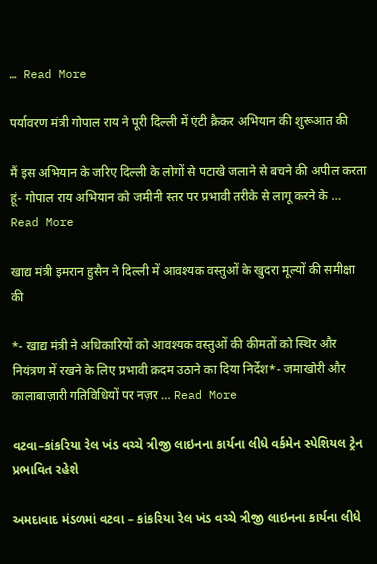… Read More

पर्यावरण मंत्री गोपाल राय ने पूरी दिल्ली में एंटी क्रैकर अभियान की शुरूआत की

मैं इस अभियान के जरिए दिल्ली के लोगों से पटाखे जलाने से बचने की अपील करता हूं- गोपाल राय अभियान को जमीनी स्तर पर प्रभावी तरीके से लागू करने के … Read More

खाद्य मंत्री इमरान हुसैन ने दिल्ली में आवश्यक वस्तुओं के खुदरा मूल्यों की समीक्षा की

*- खाद्य मंत्री ने अधिकारियों को आवश्यक वस्तुओं की कीमतों को स्थिर और नियंत्रण में रखने के लिए प्रभावी क़दम उठाने का दिया निर्देश*- जमाखोरी और कालाबाज़ारी गतिविधियों पर नज़र … Read More

વટવા–કાંકરિયા રેલ ખંડ વચ્ચે ત્રીજી લાઇનના કાર્યના લીધે વર્કમેન સ્પેશિયલ ટ્રેન પ્રભાવિત રહેશે

અમદાવાદ મંડળમાં વટવા – કાંકરિયા રેલ ખંડ વચ્ચે ત્રીજી લાઇનના કાર્યના લીધે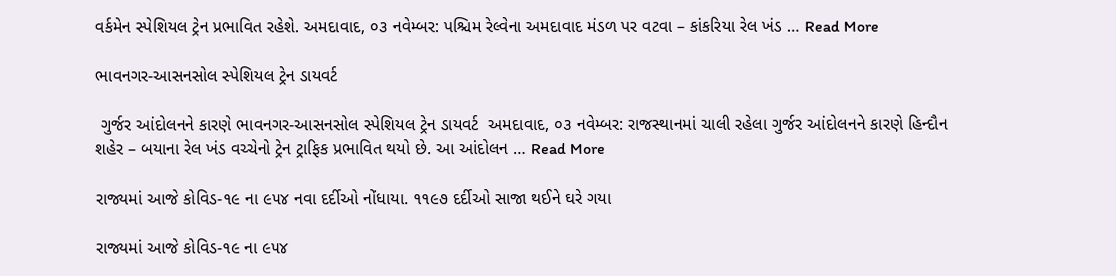વર્કમેન સ્પેશિયલ ટ્રેન પ્રભાવિત રહેશે. અમદાવાદ, ૦૩ નવેમ્બર: પશ્ચિમ રેલ્વેના અમદાવાદ મંડળ પર વટવા – કાંકરિયા રેલ ખંડ … Read More

ભાવનગર-આસનસોલ સ્પેશિયલ ટ્રેન ડાયવર્ટ

 ગુર્જર આંદોલનને કારણે ભાવનગર-આસનસોલ સ્પેશિયલ ટ્રેન ડાયવર્ટ  અમદાવાદ, ૦૩ નવેમ્બર: રાજસ્થાનમાં ચાલી રહેલા ગુર્જર આંદોલનને કારણે હિન્દૌન શહેર – બયાના રેલ ખંડ વચ્ચેનો ટ્રેન ટ્રાફિક પ્રભાવિત થયો છે. આ આંદોલન … Read More

રાજ્યમાં આજે કોવિડ-૧૯ ના ૯૫૪ નવા દર્દીઓ નોંધાયા. ૧૧૯૭ દર્દીઓ સાજા થઈને ઘરે ગયા

રાજ્યમાં આજે કોવિડ-૧૯ ના ૯૫૪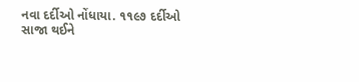નવા દર્દીઓ નોંધાયા. ૧૧૯૭ દર્દીઓ સાજા થઈને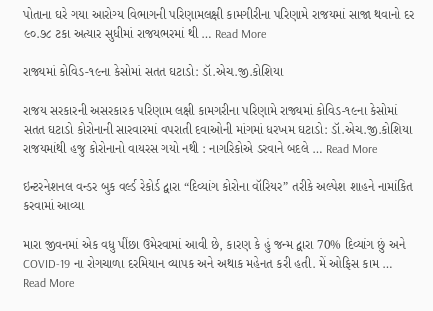પોતાના ઘરે ગયા આરોગ્ય વિભાગની પરિણામલક્ષી કામગીરીના પરિણામે રાજયમાં સાજા થવાનો દર ૯૦.૭૮ ટકા અત્યાર સુધીમાં રાજયભરમાં થી … Read More

રાજ્યમાં કોવિડ-૧૯ના કેસોમાં સતત ઘટાડો: ડૉ.એચ.જી.કોશિયા

રાજય સરકારની અસરકારક પરિણામ લક્ષી કામગરીના પરિણામે રાજ્યમાં કોવિડ-૧૯ના કેસોમાં સતત ઘટાડો કોરોનાની સારવારમાં વપરાતી દવાઓની માંગમાં ધરખમ ઘટાડો: ડૉ.એચ.જી.કોશિયા રાજયમાંથી હજુ કોરોનાનો વાયરસ ગયો નથી : નાગરિકોએ ડરવાને બદલે … Read More

ઇન્ટરનેશનલ વન્ડર બુક વર્લ્ડ રેકોર્ડ દ્વારા “દિવ્યાંગ કોરોના વૉરિયર” તરીકે અલ્પેશ શાહને નામાંકિત કરવામાં આવ્યા

મારા જીવનમાં એક વધુ પીંછા ઉમેરવામાં આવી છે, કારણ કે હું જન્મ દ્વારા 70% દિવ્યાંગ છું અને COVID-19 ના રોગચાળા દરમિયાન વ્યાપક અને અથાક મહેનત કરી હતી. મેં ઓફિસ કામ … Read More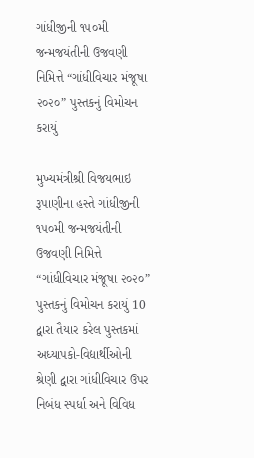ગાંધીજીની ૧૫૦મી જન્મજયંતીની ઉજવણી નિમિત્તે “ગાંધીવિચાર મંજૂષા ૨૦૨૦” પુસ્તકનું વિમોચન કરાયું

મુખ્યમંત્રીશ્રી વિજયભાઇ રૂપાણીના હસ્તે ગાંધીજીની ૧૫૦મી જન્મજયંતીની ઉજવણી નિમિત્તે “ગાંધીવિચાર મંજૂષા ૨૦૨૦” પુસ્તકનું વિમોચન કરાયું 10 દ્વારા તૈયાર કરેલ પુસ્તકમાં અધ્યાપકો-વિદ્યાર્થીઓની શ્રેણી દ્વારા ગાંધીવિચાર ઉપર નિબંધ સ્પર્ધા અને વિવિધ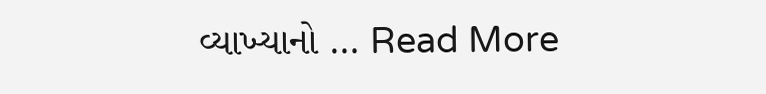વ્યાખ્યાનો … Read More